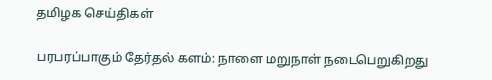தமிழக செய்திகள்

பரபரப்பாகும் தேர்தல் களம்: நாளை மறுநாள் நடைபெறுகிறது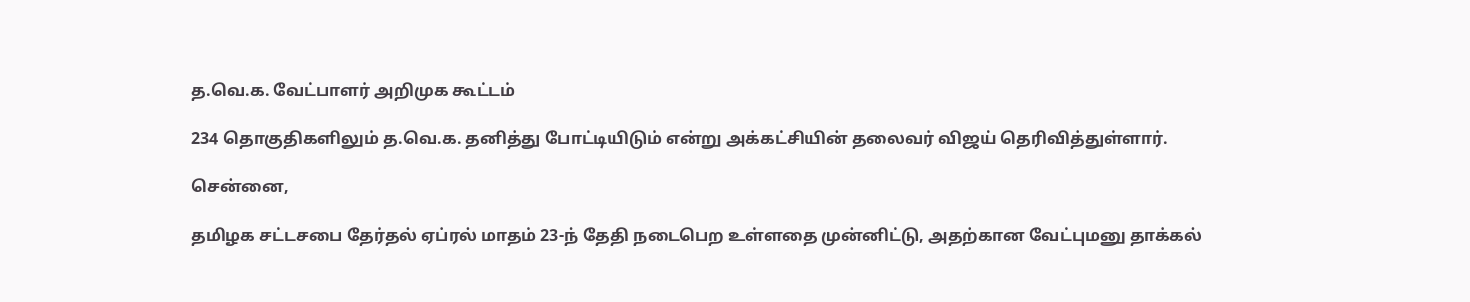த.வெ.க. வேட்பாளர் அறிமுக கூட்டம்

234 தொகுதிகளிலும் த.வெ.க. தனித்து போட்டியிடும் என்று அக்கட்சியின் தலைவர் விஜய் தெரிவித்துள்ளார்.

சென்னை,

தமிழக சட்டசபை தேர்தல் ஏப்ரல் மாதம் 23-ந் தேதி நடைபெற உள்ளதை முன்னிட்டு, அதற்கான வேட்புமனு தாக்கல்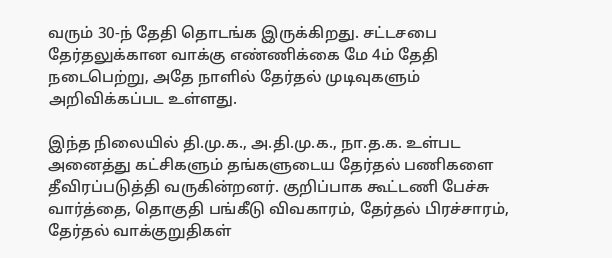வரும் 30-ந் தேதி தொடங்க இருக்கிறது. சட்டசபை தேர்தலுக்கான வாக்கு எண்ணிக்கை மே 4ம் தேதி நடைபெற்று, அதே நாளில் தேர்தல் முடிவுகளும் அறிவிக்கப்பட உள்ளது.

இந்த நிலையில் தி.மு.க., அ.தி.மு.க., நா.த.க. உள்பட அனைத்து கட்சிகளும் தங்களுடைய தேர்தல் பணிகளை தீவிரப்படுத்தி வருகின்றனர். குறிப்பாக கூட்டணி பேச்சு வார்த்தை, தொகுதி பங்கீடு விவகாரம், தேர்தல் பிரச்சாரம், தேர்தல் வாக்குறுதிகள்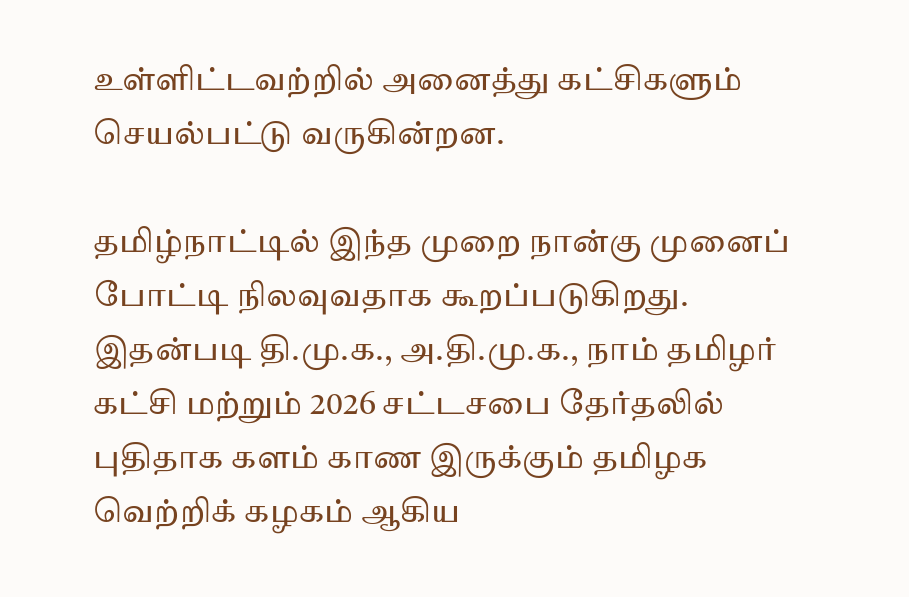உள்ளிட்டவற்றில் அனைத்து கட்சிகளும் செயல்பட்டு வருகின்றன.

தமிழ்நாட்டில் இந்த முறை நான்கு முனைப் போட்டி நிலவுவதாக கூறப்படுகிறது. இதன்படி தி.மு.க., அ.தி.மு.க., நாம் தமிழர் கட்சி மற்றும் 2026 சட்டசபை தேர்தலில் புதிதாக களம் காண இருக்கும் தமிழக வெற்றிக் கழகம் ஆகிய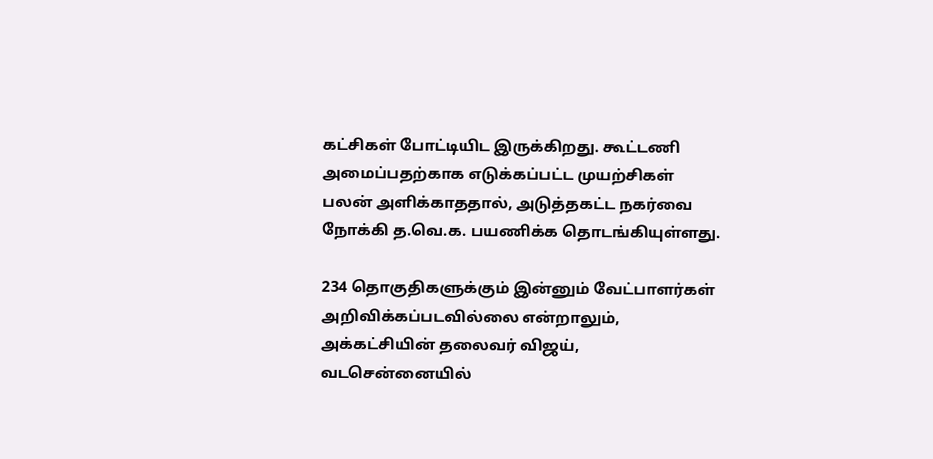கட்சிகள் போட்டியிட இருக்கிறது. கூட்டணி அமைப்பதற்காக எடுக்கப்பட்ட முயற்சிகள் பலன் அளிக்காததால், அடுத்தகட்ட நகர்வை நோக்கி த.வெ.க. பயணிக்க தொடங்கியுள்ளது.

234 தொகுதிகளுக்கும் இன்னும் வேட்பாளர்கள் அறிவிக்கப்படவில்லை என்றாலும், அக்கட்சியின் தலைவர் விஜய், வடசென்னையில்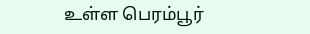உள்ள பெரம்பூர்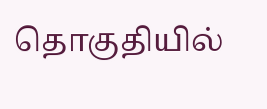தொகுதியில்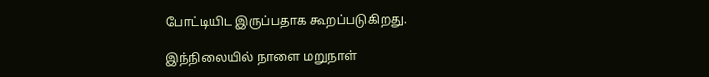போட்டியிட இருப்பதாக கூறப்படுகிறது.

இந்நிலையில் நாளை மறுநாள்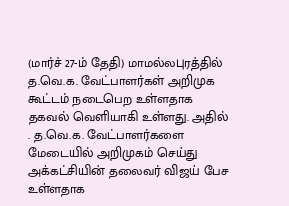(மார்ச் 27-ம் தேதி) மாமல்லபுரத்தில் த.வெ.க. வேட்பாளர்கள் அறிமுக கூட்டம் நடைபெற உள்ளதாக தகவல் வெளியாகி உள்ளது. அதில் . த.வெ.க. வேட்பாளர்களை மேடையில் அறிமுகம் செய்து அக்கட்சியின் தலைவர் விஜய் பேச உள்ளதாக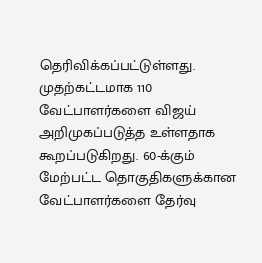தெரிவிக்கப்பட்டுள்ளது. முதற்கட்டமாக 110 வேட்பாளர்களை விஜய் அறிமுகப்படுத்த உள்ளதாக கூறப்படுகிறது. 60-க்கும் மேற்பட்ட தொகுதிகளுக்கான வேட்பாளர்களை தேர்வு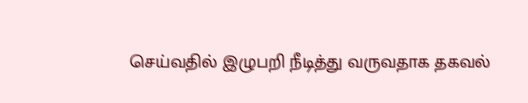செய்வதில் இழுபறி நீடித்து வருவதாக தகவல்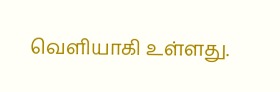வெளியாகி உள்ளது.